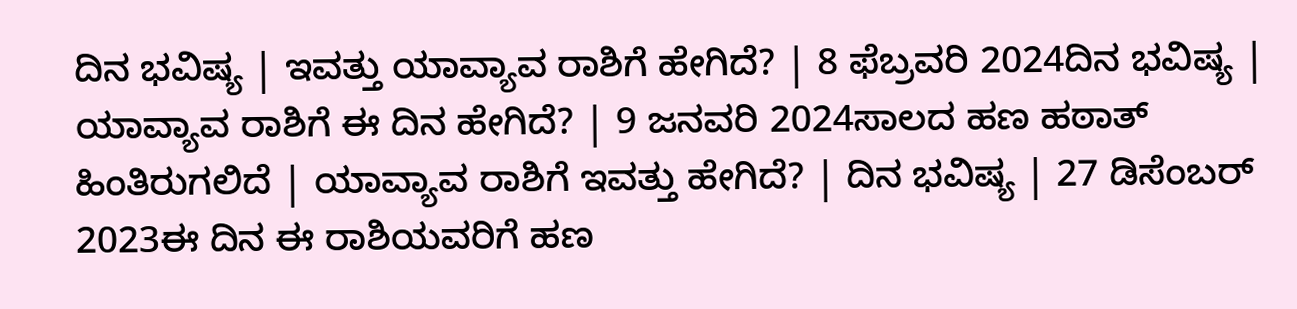ದಿನ ಭವಿಷ್ಯ | ಇವತ್ತು ಯಾವ್ಯಾವ ರಾಶಿಗೆ ಹೇಗಿದೆ? | 8 ಫೆಬ್ರವರಿ 2024ದಿನ ಭವಿಷ್ಯ | ಯಾವ್ಯಾವ ರಾಶಿಗೆ ಈ ದಿನ ಹೇಗಿದೆ? | 9 ಜನವರಿ 2024ಸಾಲದ ಹಣ ಹಠಾತ್ ಹಿಂತಿರುಗಲಿದೆ | ಯಾವ್ಯಾವ ರಾಶಿಗೆ ಇವತ್ತು ಹೇಗಿದೆ? | ದಿನ ಭವಿಷ್ಯ | 27 ಡಿಸೆಂಬರ್ 2023ಈ ದಿನ ಈ ರಾಶಿಯವರಿಗೆ ಹಣ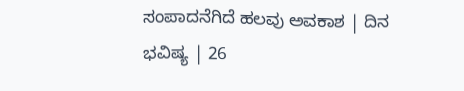ಸಂಪಾದನೆಗಿದೆ ಹಲವು ಅವಕಾಶ | ದಿನ ಭವಿಷ್ಯ | 26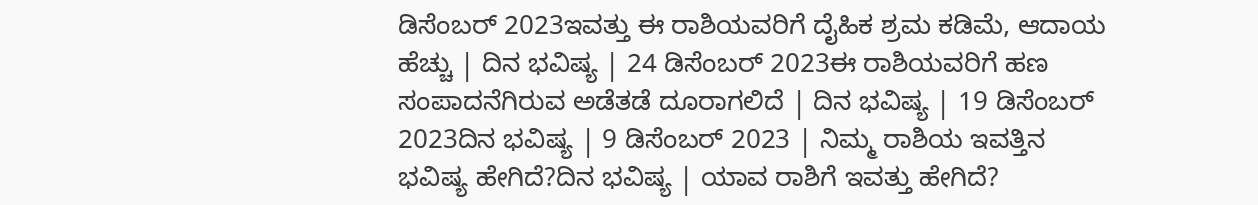ಡಿಸೆಂಬರ್ 2023ಇವತ್ತು ಈ ರಾಶಿಯವರಿಗೆ ದೈಹಿಕ ಶ್ರಮ ಕಡಿಮೆ, ಆದಾಯ ಹೆಚ್ಚು | ದಿನ ಭವಿಷ್ಯ | 24 ಡಿಸೆಂಬರ್ 2023ಈ ರಾಶಿಯವರಿಗೆ ಹಣ ಸಂಪಾದನೆಗಿರುವ ಅಡೆತಡೆ ದೂರಾಗಲಿದೆ | ದಿನ ಭವಿಷ್ಯ | 19 ಡಿಸೆಂಬರ್ 2023ದಿನ ಭವಿಷ್ಯ | 9 ಡಿಸೆಂಬರ್ 2023 | ನಿಮ್ಮ ರಾಶಿಯ ಇವತ್ತಿನ ಭವಿಷ್ಯ ಹೇಗಿದೆ?ದಿನ ಭವಿಷ್ಯ | ಯಾವ ರಾಶಿಗೆ ಇವತ್ತು ಹೇಗಿದೆ?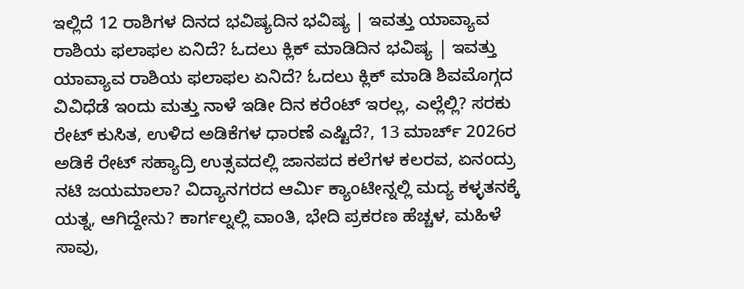ಇಲ್ಲಿದೆ 12 ರಾಶಿಗಳ ದಿನದ ಭವಿಷ್ಯದಿನ ಭವಿಷ್ಯ | ಇವತ್ತು ಯಾವ್ಯಾವ ರಾಶಿಯ ಫಲಾಫಲ ಏನಿದೆ? ಓದಲು ಕ್ಲಿಕ್ ಮಾಡಿದಿನ ಭವಿಷ್ಯ | ಇವತ್ತು ಯಾವ್ಯಾವ ರಾಶಿಯ ಫಲಾಫಲ ಏನಿದೆ? ಓದಲು ಕ್ಲಿಕ್ ಮಾಡಿ ಶಿವಮೊಗ್ಗದ ವಿವಿಧೆಡೆ ಇಂದು ಮತ್ತು ನಾಳೆ ಇಡೀ ದಿನ ಕರೆಂಟ್ ಇರಲ್ಲ, ಎಲ್ಲೆಲ್ಲಿ? ಸರಕು ರೇಟ್ ಕುಸಿತ, ಉಳಿದ ಅಡಿಕೆಗಳ ಧಾರಣೆ ಎಷ್ಟಿದೆ?, 13 ಮಾರ್ಚ್ 2026ರ ಅಡಿಕೆ ರೇಟ್ ಸಹ್ಯಾದ್ರಿ ಉತ್ಸವದಲ್ಲಿ ಜಾನಪದ ಕಲೆಗಳ ಕಲರವ, ಏನಂದ್ರು ನಟಿ ಜಯಮಾಲಾ? ವಿದ್ಯಾನಗರದ ಆರ್ಮಿ ಕ್ಯಾಂಟೀನ್ನಲ್ಲಿ ಮದ್ಯ ಕಳ್ಳತನಕ್ಕೆ ಯತ್ನ, ಆಗಿದ್ದೇನು? ಕಾರ್ಗಲ್ನಲ್ಲಿ ವಾಂತಿ, ಭೇದಿ ಪ್ರಕರಣ ಹೆಚ್ಚಳ, ಮಹಿಳೆ ಸಾವು,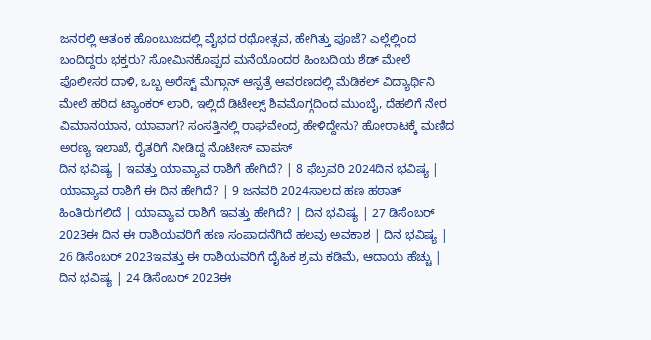ಜನರಲ್ಲಿ ಆತಂಕ ಹೊಂಬುಜದಲ್ಲಿ ವೈಭದ ರಥೋತ್ಸವ, ಹೇಗಿತ್ತು ಪೂಜೆ? ಎಲ್ಲೆಲ್ಲಿಂದ ಬಂದಿದ್ದರು ಭಕ್ತರು? ಸೋಮಿನಕೊಪ್ಪದ ಮನೆಯೊಂದರ ಹಿಂಬದಿಯ ಶೆಡ್ ಮೇಲೆ ಪೊಲೀಸರ ದಾಳಿ, ಒಬ್ಬ ಅರೆಸ್ಟ್ ಮೆಗ್ಗಾನ್ ಆಸ್ಪತ್ರೆ ಆವರಣದಲ್ಲಿ ಮೆಡಿಕಲ್ ವಿದ್ಯಾರ್ಥಿನಿ ಮೇಲೆ ಹರಿದ ಟ್ಯಾಂಕರ್ ಲಾರಿ, ಇಲ್ಲಿದೆ ಡಿಟೇಲ್ಸ್ ಶಿವಮೊಗ್ಗದಿಂದ ಮುಂಬೈ, ದೆಹಲಿಗೆ ನೇರ ವಿಮಾನಯಾನ, ಯಾವಾಗ? ಸಂಸತ್ತಿನಲ್ಲಿ ರಾಘವೇಂದ್ರ ಹೇಳಿದ್ದೇನು? ಹೋರಾಟಕ್ಕೆ ಮಣಿದ ಅರಣ್ಯ ಇಲಾಖೆ, ರೈತರಿಗೆ ನೀಡಿದ್ದ ನೊಟೀಸ್ ವಾಪಸ್
ದಿನ ಭವಿಷ್ಯ | ಇವತ್ತು ಯಾವ್ಯಾವ ರಾಶಿಗೆ ಹೇಗಿದೆ? | 8 ಫೆಬ್ರವರಿ 2024ದಿನ ಭವಿಷ್ಯ | ಯಾವ್ಯಾವ ರಾಶಿಗೆ ಈ ದಿನ ಹೇಗಿದೆ? | 9 ಜನವರಿ 2024ಸಾಲದ ಹಣ ಹಠಾತ್ ಹಿಂತಿರುಗಲಿದೆ | ಯಾವ್ಯಾವ ರಾಶಿಗೆ ಇವತ್ತು ಹೇಗಿದೆ? | ದಿನ ಭವಿಷ್ಯ | 27 ಡಿಸೆಂಬರ್ 2023ಈ ದಿನ ಈ ರಾಶಿಯವರಿಗೆ ಹಣ ಸಂಪಾದನೆಗಿದೆ ಹಲವು ಅವಕಾಶ | ದಿನ ಭವಿಷ್ಯ | 26 ಡಿಸೆಂಬರ್ 2023ಇವತ್ತು ಈ ರಾಶಿಯವರಿಗೆ ದೈಹಿಕ ಶ್ರಮ ಕಡಿಮೆ, ಆದಾಯ ಹೆಚ್ಚು | ದಿನ ಭವಿಷ್ಯ | 24 ಡಿಸೆಂಬರ್ 2023ಈ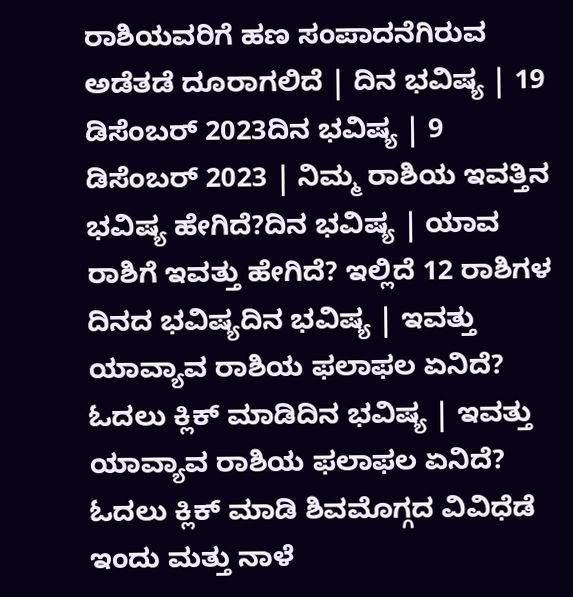ರಾಶಿಯವರಿಗೆ ಹಣ ಸಂಪಾದನೆಗಿರುವ ಅಡೆತಡೆ ದೂರಾಗಲಿದೆ | ದಿನ ಭವಿಷ್ಯ | 19 ಡಿಸೆಂಬರ್ 2023ದಿನ ಭವಿಷ್ಯ | 9 ಡಿಸೆಂಬರ್ 2023 | ನಿಮ್ಮ ರಾಶಿಯ ಇವತ್ತಿನ ಭವಿಷ್ಯ ಹೇಗಿದೆ?ದಿನ ಭವಿಷ್ಯ | ಯಾವ ರಾಶಿಗೆ ಇವತ್ತು ಹೇಗಿದೆ? ಇಲ್ಲಿದೆ 12 ರಾಶಿಗಳ ದಿನದ ಭವಿಷ್ಯದಿನ ಭವಿಷ್ಯ | ಇವತ್ತು ಯಾವ್ಯಾವ ರಾಶಿಯ ಫಲಾಫಲ ಏನಿದೆ? ಓದಲು ಕ್ಲಿಕ್ ಮಾಡಿದಿನ ಭವಿಷ್ಯ | ಇವತ್ತು ಯಾವ್ಯಾವ ರಾಶಿಯ ಫಲಾಫಲ ಏನಿದೆ? ಓದಲು ಕ್ಲಿಕ್ ಮಾಡಿ ಶಿವಮೊಗ್ಗದ ವಿವಿಧೆಡೆ ಇಂದು ಮತ್ತು ನಾಳೆ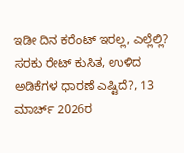ಇಡೀ ದಿನ ಕರೆಂಟ್ ಇರಲ್ಲ, ಎಲ್ಲೆಲ್ಲಿ? ಸರಕು ರೇಟ್ ಕುಸಿತ, ಉಳಿದ ಅಡಿಕೆಗಳ ಧಾರಣೆ ಎಷ್ಟಿದೆ?, 13 ಮಾರ್ಚ್ 2026ರ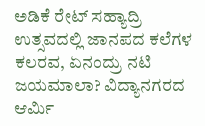ಅಡಿಕೆ ರೇಟ್ ಸಹ್ಯಾದ್ರಿ ಉತ್ಸವದಲ್ಲಿ ಜಾನಪದ ಕಲೆಗಳ ಕಲರವ, ಏನಂದ್ರು ನಟಿ ಜಯಮಾಲಾ? ವಿದ್ಯಾನಗರದ ಆರ್ಮಿ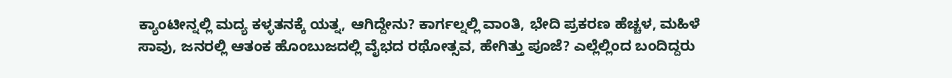ಕ್ಯಾಂಟೀನ್ನಲ್ಲಿ ಮದ್ಯ ಕಳ್ಳತನಕ್ಕೆ ಯತ್ನ, ಆಗಿದ್ದೇನು? ಕಾರ್ಗಲ್ನಲ್ಲಿ ವಾಂತಿ, ಭೇದಿ ಪ್ರಕರಣ ಹೆಚ್ಚಳ, ಮಹಿಳೆ ಸಾವು, ಜನರಲ್ಲಿ ಆತಂಕ ಹೊಂಬುಜದಲ್ಲಿ ವೈಭದ ರಥೋತ್ಸವ, ಹೇಗಿತ್ತು ಪೂಜೆ? ಎಲ್ಲೆಲ್ಲಿಂದ ಬಂದಿದ್ದರು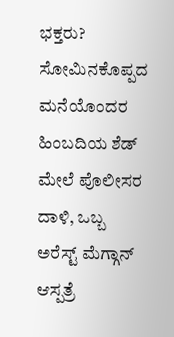ಭಕ್ತರು? ಸೋಮಿನಕೊಪ್ಪದ ಮನೆಯೊಂದರ ಹಿಂಬದಿಯ ಶೆಡ್ ಮೇಲೆ ಪೊಲೀಸರ ದಾಳಿ, ಒಬ್ಬ ಅರೆಸ್ಟ್ ಮೆಗ್ಗಾನ್ ಆಸ್ಪತ್ರೆ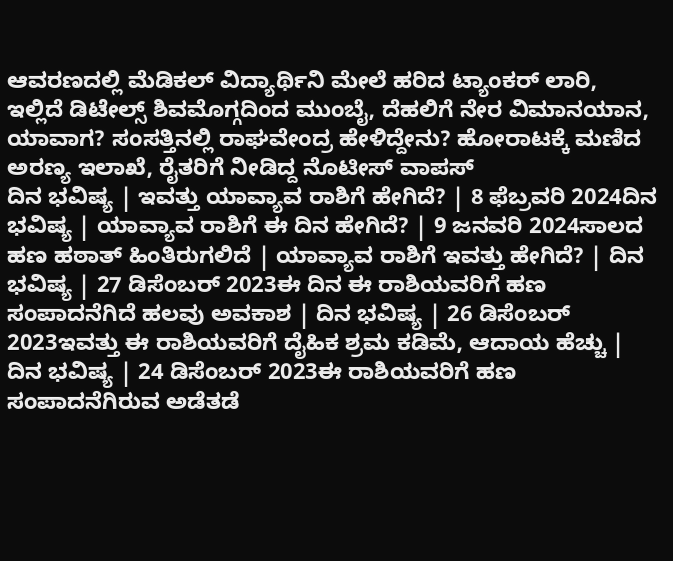ಆವರಣದಲ್ಲಿ ಮೆಡಿಕಲ್ ವಿದ್ಯಾರ್ಥಿನಿ ಮೇಲೆ ಹರಿದ ಟ್ಯಾಂಕರ್ ಲಾರಿ, ಇಲ್ಲಿದೆ ಡಿಟೇಲ್ಸ್ ಶಿವಮೊಗ್ಗದಿಂದ ಮುಂಬೈ, ದೆಹಲಿಗೆ ನೇರ ವಿಮಾನಯಾನ, ಯಾವಾಗ? ಸಂಸತ್ತಿನಲ್ಲಿ ರಾಘವೇಂದ್ರ ಹೇಳಿದ್ದೇನು? ಹೋರಾಟಕ್ಕೆ ಮಣಿದ ಅರಣ್ಯ ಇಲಾಖೆ, ರೈತರಿಗೆ ನೀಡಿದ್ದ ನೊಟೀಸ್ ವಾಪಸ್
ದಿನ ಭವಿಷ್ಯ | ಇವತ್ತು ಯಾವ್ಯಾವ ರಾಶಿಗೆ ಹೇಗಿದೆ? | 8 ಫೆಬ್ರವರಿ 2024ದಿನ ಭವಿಷ್ಯ | ಯಾವ್ಯಾವ ರಾಶಿಗೆ ಈ ದಿನ ಹೇಗಿದೆ? | 9 ಜನವರಿ 2024ಸಾಲದ ಹಣ ಹಠಾತ್ ಹಿಂತಿರುಗಲಿದೆ | ಯಾವ್ಯಾವ ರಾಶಿಗೆ ಇವತ್ತು ಹೇಗಿದೆ? | ದಿನ ಭವಿಷ್ಯ | 27 ಡಿಸೆಂಬರ್ 2023ಈ ದಿನ ಈ ರಾಶಿಯವರಿಗೆ ಹಣ ಸಂಪಾದನೆಗಿದೆ ಹಲವು ಅವಕಾಶ | ದಿನ ಭವಿಷ್ಯ | 26 ಡಿಸೆಂಬರ್ 2023ಇವತ್ತು ಈ ರಾಶಿಯವರಿಗೆ ದೈಹಿಕ ಶ್ರಮ ಕಡಿಮೆ, ಆದಾಯ ಹೆಚ್ಚು | ದಿನ ಭವಿಷ್ಯ | 24 ಡಿಸೆಂಬರ್ 2023ಈ ರಾಶಿಯವರಿಗೆ ಹಣ ಸಂಪಾದನೆಗಿರುವ ಅಡೆತಡೆ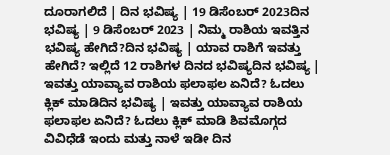ದೂರಾಗಲಿದೆ | ದಿನ ಭವಿಷ್ಯ | 19 ಡಿಸೆಂಬರ್ 2023ದಿನ ಭವಿಷ್ಯ | 9 ಡಿಸೆಂಬರ್ 2023 | ನಿಮ್ಮ ರಾಶಿಯ ಇವತ್ತಿನ ಭವಿಷ್ಯ ಹೇಗಿದೆ?ದಿನ ಭವಿಷ್ಯ | ಯಾವ ರಾಶಿಗೆ ಇವತ್ತು ಹೇಗಿದೆ? ಇಲ್ಲಿದೆ 12 ರಾಶಿಗಳ ದಿನದ ಭವಿಷ್ಯದಿನ ಭವಿಷ್ಯ | ಇವತ್ತು ಯಾವ್ಯಾವ ರಾಶಿಯ ಫಲಾಫಲ ಏನಿದೆ? ಓದಲು ಕ್ಲಿಕ್ ಮಾಡಿದಿನ ಭವಿಷ್ಯ | ಇವತ್ತು ಯಾವ್ಯಾವ ರಾಶಿಯ ಫಲಾಫಲ ಏನಿದೆ? ಓದಲು ಕ್ಲಿಕ್ ಮಾಡಿ ಶಿವಮೊಗ್ಗದ ವಿವಿಧೆಡೆ ಇಂದು ಮತ್ತು ನಾಳೆ ಇಡೀ ದಿನ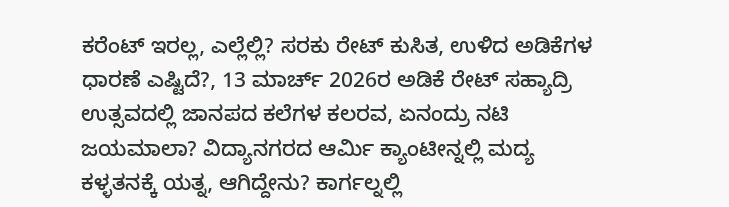ಕರೆಂಟ್ ಇರಲ್ಲ, ಎಲ್ಲೆಲ್ಲಿ? ಸರಕು ರೇಟ್ ಕುಸಿತ, ಉಳಿದ ಅಡಿಕೆಗಳ ಧಾರಣೆ ಎಷ್ಟಿದೆ?, 13 ಮಾರ್ಚ್ 2026ರ ಅಡಿಕೆ ರೇಟ್ ಸಹ್ಯಾದ್ರಿ ಉತ್ಸವದಲ್ಲಿ ಜಾನಪದ ಕಲೆಗಳ ಕಲರವ, ಏನಂದ್ರು ನಟಿ ಜಯಮಾಲಾ? ವಿದ್ಯಾನಗರದ ಆರ್ಮಿ ಕ್ಯಾಂಟೀನ್ನಲ್ಲಿ ಮದ್ಯ ಕಳ್ಳತನಕ್ಕೆ ಯತ್ನ, ಆಗಿದ್ದೇನು? ಕಾರ್ಗಲ್ನಲ್ಲಿ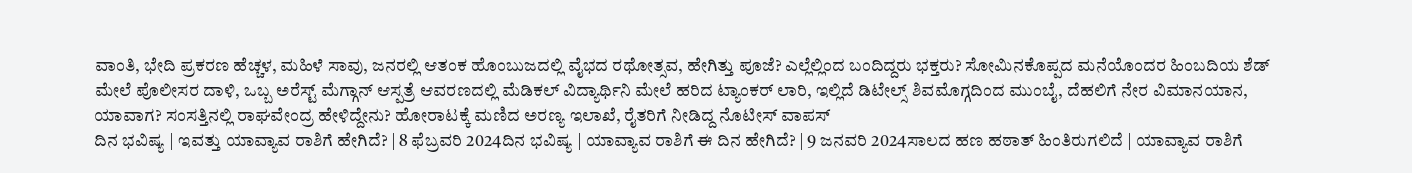ವಾಂತಿ, ಭೇದಿ ಪ್ರಕರಣ ಹೆಚ್ಚಳ, ಮಹಿಳೆ ಸಾವು, ಜನರಲ್ಲಿ ಆತಂಕ ಹೊಂಬುಜದಲ್ಲಿ ವೈಭದ ರಥೋತ್ಸವ, ಹೇಗಿತ್ತು ಪೂಜೆ? ಎಲ್ಲೆಲ್ಲಿಂದ ಬಂದಿದ್ದರು ಭಕ್ತರು? ಸೋಮಿನಕೊಪ್ಪದ ಮನೆಯೊಂದರ ಹಿಂಬದಿಯ ಶೆಡ್ ಮೇಲೆ ಪೊಲೀಸರ ದಾಳಿ, ಒಬ್ಬ ಅರೆಸ್ಟ್ ಮೆಗ್ಗಾನ್ ಆಸ್ಪತ್ರೆ ಆವರಣದಲ್ಲಿ ಮೆಡಿಕಲ್ ವಿದ್ಯಾರ್ಥಿನಿ ಮೇಲೆ ಹರಿದ ಟ್ಯಾಂಕರ್ ಲಾರಿ, ಇಲ್ಲಿದೆ ಡಿಟೇಲ್ಸ್ ಶಿವಮೊಗ್ಗದಿಂದ ಮುಂಬೈ, ದೆಹಲಿಗೆ ನೇರ ವಿಮಾನಯಾನ, ಯಾವಾಗ? ಸಂಸತ್ತಿನಲ್ಲಿ ರಾಘವೇಂದ್ರ ಹೇಳಿದ್ದೇನು? ಹೋರಾಟಕ್ಕೆ ಮಣಿದ ಅರಣ್ಯ ಇಲಾಖೆ, ರೈತರಿಗೆ ನೀಡಿದ್ದ ನೊಟೀಸ್ ವಾಪಸ್
ದಿನ ಭವಿಷ್ಯ | ಇವತ್ತು ಯಾವ್ಯಾವ ರಾಶಿಗೆ ಹೇಗಿದೆ? | 8 ಫೆಬ್ರವರಿ 2024ದಿನ ಭವಿಷ್ಯ | ಯಾವ್ಯಾವ ರಾಶಿಗೆ ಈ ದಿನ ಹೇಗಿದೆ? | 9 ಜನವರಿ 2024ಸಾಲದ ಹಣ ಹಠಾತ್ ಹಿಂತಿರುಗಲಿದೆ | ಯಾವ್ಯಾವ ರಾಶಿಗೆ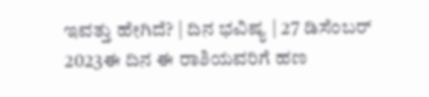ಇವತ್ತು ಹೇಗಿದೆ? | ದಿನ ಭವಿಷ್ಯ | 27 ಡಿಸೆಂಬರ್ 2023ಈ ದಿನ ಈ ರಾಶಿಯವರಿಗೆ ಹಣ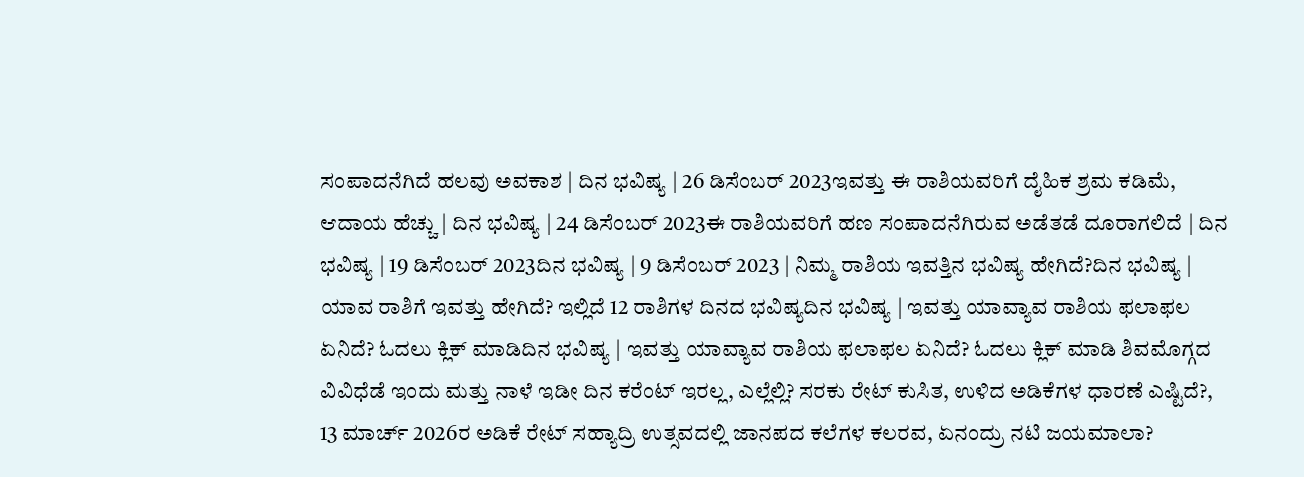ಸಂಪಾದನೆಗಿದೆ ಹಲವು ಅವಕಾಶ | ದಿನ ಭವಿಷ್ಯ | 26 ಡಿಸೆಂಬರ್ 2023ಇವತ್ತು ಈ ರಾಶಿಯವರಿಗೆ ದೈಹಿಕ ಶ್ರಮ ಕಡಿಮೆ, ಆದಾಯ ಹೆಚ್ಚು | ದಿನ ಭವಿಷ್ಯ | 24 ಡಿಸೆಂಬರ್ 2023ಈ ರಾಶಿಯವರಿಗೆ ಹಣ ಸಂಪಾದನೆಗಿರುವ ಅಡೆತಡೆ ದೂರಾಗಲಿದೆ | ದಿನ ಭವಿಷ್ಯ | 19 ಡಿಸೆಂಬರ್ 2023ದಿನ ಭವಿಷ್ಯ | 9 ಡಿಸೆಂಬರ್ 2023 | ನಿಮ್ಮ ರಾಶಿಯ ಇವತ್ತಿನ ಭವಿಷ್ಯ ಹೇಗಿದೆ?ದಿನ ಭವಿಷ್ಯ | ಯಾವ ರಾಶಿಗೆ ಇವತ್ತು ಹೇಗಿದೆ? ಇಲ್ಲಿದೆ 12 ರಾಶಿಗಳ ದಿನದ ಭವಿಷ್ಯದಿನ ಭವಿಷ್ಯ | ಇವತ್ತು ಯಾವ್ಯಾವ ರಾಶಿಯ ಫಲಾಫಲ ಏನಿದೆ? ಓದಲು ಕ್ಲಿಕ್ ಮಾಡಿದಿನ ಭವಿಷ್ಯ | ಇವತ್ತು ಯಾವ್ಯಾವ ರಾಶಿಯ ಫಲಾಫಲ ಏನಿದೆ? ಓದಲು ಕ್ಲಿಕ್ ಮಾಡಿ ಶಿವಮೊಗ್ಗದ ವಿವಿಧೆಡೆ ಇಂದು ಮತ್ತು ನಾಳೆ ಇಡೀ ದಿನ ಕರೆಂಟ್ ಇರಲ್ಲ, ಎಲ್ಲೆಲ್ಲಿ? ಸರಕು ರೇಟ್ ಕುಸಿತ, ಉಳಿದ ಅಡಿಕೆಗಳ ಧಾರಣೆ ಎಷ್ಟಿದೆ?, 13 ಮಾರ್ಚ್ 2026ರ ಅಡಿಕೆ ರೇಟ್ ಸಹ್ಯಾದ್ರಿ ಉತ್ಸವದಲ್ಲಿ ಜಾನಪದ ಕಲೆಗಳ ಕಲರವ, ಏನಂದ್ರು ನಟಿ ಜಯಮಾಲಾ?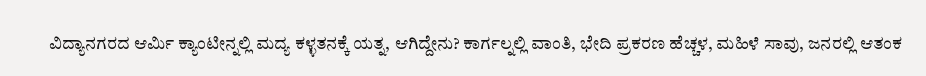ವಿದ್ಯಾನಗರದ ಆರ್ಮಿ ಕ್ಯಾಂಟೀನ್ನಲ್ಲಿ ಮದ್ಯ ಕಳ್ಳತನಕ್ಕೆ ಯತ್ನ, ಆಗಿದ್ದೇನು? ಕಾರ್ಗಲ್ನಲ್ಲಿ ವಾಂತಿ, ಭೇದಿ ಪ್ರಕರಣ ಹೆಚ್ಚಳ, ಮಹಿಳೆ ಸಾವು, ಜನರಲ್ಲಿ ಆತಂಕ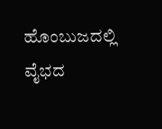ಹೊಂಬುಜದಲ್ಲಿ ವೈಭದ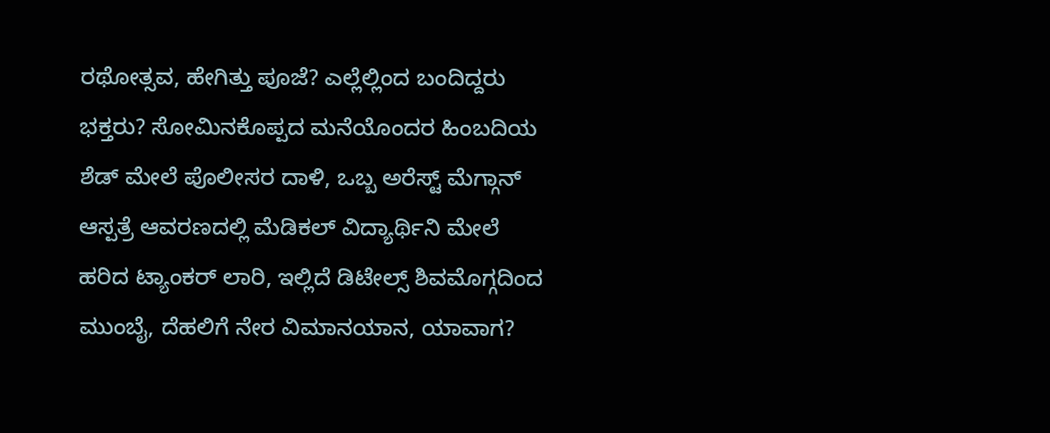ರಥೋತ್ಸವ, ಹೇಗಿತ್ತು ಪೂಜೆ? ಎಲ್ಲೆಲ್ಲಿಂದ ಬಂದಿದ್ದರು ಭಕ್ತರು? ಸೋಮಿನಕೊಪ್ಪದ ಮನೆಯೊಂದರ ಹಿಂಬದಿಯ ಶೆಡ್ ಮೇಲೆ ಪೊಲೀಸರ ದಾಳಿ, ಒಬ್ಬ ಅರೆಸ್ಟ್ ಮೆಗ್ಗಾನ್ ಆಸ್ಪತ್ರೆ ಆವರಣದಲ್ಲಿ ಮೆಡಿಕಲ್ ವಿದ್ಯಾರ್ಥಿನಿ ಮೇಲೆ ಹರಿದ ಟ್ಯಾಂಕರ್ ಲಾರಿ, ಇಲ್ಲಿದೆ ಡಿಟೇಲ್ಸ್ ಶಿವಮೊಗ್ಗದಿಂದ ಮುಂಬೈ, ದೆಹಲಿಗೆ ನೇರ ವಿಮಾನಯಾನ, ಯಾವಾಗ?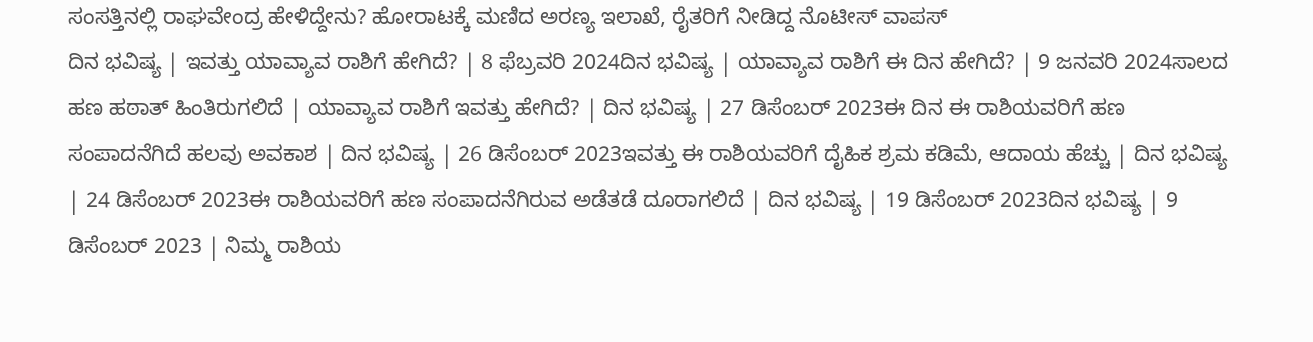ಸಂಸತ್ತಿನಲ್ಲಿ ರಾಘವೇಂದ್ರ ಹೇಳಿದ್ದೇನು? ಹೋರಾಟಕ್ಕೆ ಮಣಿದ ಅರಣ್ಯ ಇಲಾಖೆ, ರೈತರಿಗೆ ನೀಡಿದ್ದ ನೊಟೀಸ್ ವಾಪಸ್
ದಿನ ಭವಿಷ್ಯ | ಇವತ್ತು ಯಾವ್ಯಾವ ರಾಶಿಗೆ ಹೇಗಿದೆ? | 8 ಫೆಬ್ರವರಿ 2024ದಿನ ಭವಿಷ್ಯ | ಯಾವ್ಯಾವ ರಾಶಿಗೆ ಈ ದಿನ ಹೇಗಿದೆ? | 9 ಜನವರಿ 2024ಸಾಲದ ಹಣ ಹಠಾತ್ ಹಿಂತಿರುಗಲಿದೆ | ಯಾವ್ಯಾವ ರಾಶಿಗೆ ಇವತ್ತು ಹೇಗಿದೆ? | ದಿನ ಭವಿಷ್ಯ | 27 ಡಿಸೆಂಬರ್ 2023ಈ ದಿನ ಈ ರಾಶಿಯವರಿಗೆ ಹಣ ಸಂಪಾದನೆಗಿದೆ ಹಲವು ಅವಕಾಶ | ದಿನ ಭವಿಷ್ಯ | 26 ಡಿಸೆಂಬರ್ 2023ಇವತ್ತು ಈ ರಾಶಿಯವರಿಗೆ ದೈಹಿಕ ಶ್ರಮ ಕಡಿಮೆ, ಆದಾಯ ಹೆಚ್ಚು | ದಿನ ಭವಿಷ್ಯ | 24 ಡಿಸೆಂಬರ್ 2023ಈ ರಾಶಿಯವರಿಗೆ ಹಣ ಸಂಪಾದನೆಗಿರುವ ಅಡೆತಡೆ ದೂರಾಗಲಿದೆ | ದಿನ ಭವಿಷ್ಯ | 19 ಡಿಸೆಂಬರ್ 2023ದಿನ ಭವಿಷ್ಯ | 9 ಡಿಸೆಂಬರ್ 2023 | ನಿಮ್ಮ ರಾಶಿಯ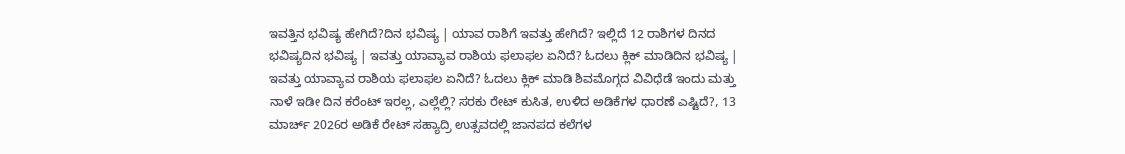ಇವತ್ತಿನ ಭವಿಷ್ಯ ಹೇಗಿದೆ?ದಿನ ಭವಿಷ್ಯ | ಯಾವ ರಾಶಿಗೆ ಇವತ್ತು ಹೇಗಿದೆ? ಇಲ್ಲಿದೆ 12 ರಾಶಿಗಳ ದಿನದ ಭವಿಷ್ಯದಿನ ಭವಿಷ್ಯ | ಇವತ್ತು ಯಾವ್ಯಾವ ರಾಶಿಯ ಫಲಾಫಲ ಏನಿದೆ? ಓದಲು ಕ್ಲಿಕ್ ಮಾಡಿದಿನ ಭವಿಷ್ಯ | ಇವತ್ತು ಯಾವ್ಯಾವ ರಾಶಿಯ ಫಲಾಫಲ ಏನಿದೆ? ಓದಲು ಕ್ಲಿಕ್ ಮಾಡಿ ಶಿವಮೊಗ್ಗದ ವಿವಿಧೆಡೆ ಇಂದು ಮತ್ತು ನಾಳೆ ಇಡೀ ದಿನ ಕರೆಂಟ್ ಇರಲ್ಲ, ಎಲ್ಲೆಲ್ಲಿ? ಸರಕು ರೇಟ್ ಕುಸಿತ, ಉಳಿದ ಅಡಿಕೆಗಳ ಧಾರಣೆ ಎಷ್ಟಿದೆ?, 13 ಮಾರ್ಚ್ 2026ರ ಅಡಿಕೆ ರೇಟ್ ಸಹ್ಯಾದ್ರಿ ಉತ್ಸವದಲ್ಲಿ ಜಾನಪದ ಕಲೆಗಳ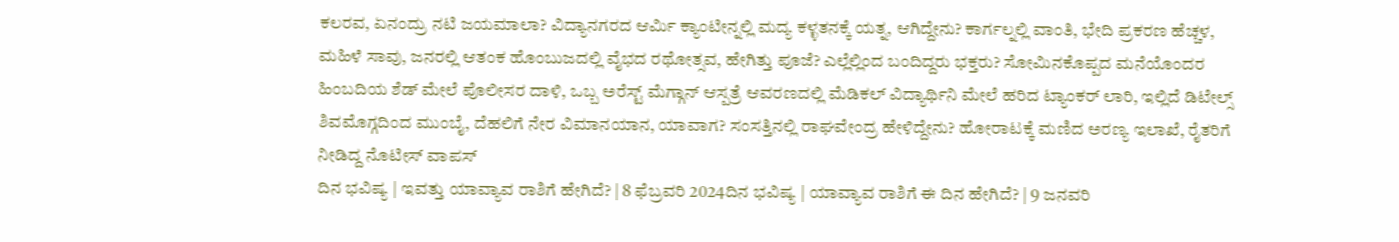ಕಲರವ, ಏನಂದ್ರು ನಟಿ ಜಯಮಾಲಾ? ವಿದ್ಯಾನಗರದ ಆರ್ಮಿ ಕ್ಯಾಂಟೀನ್ನಲ್ಲಿ ಮದ್ಯ ಕಳ್ಳತನಕ್ಕೆ ಯತ್ನ, ಆಗಿದ್ದೇನು? ಕಾರ್ಗಲ್ನಲ್ಲಿ ವಾಂತಿ, ಭೇದಿ ಪ್ರಕರಣ ಹೆಚ್ಚಳ, ಮಹಿಳೆ ಸಾವು, ಜನರಲ್ಲಿ ಆತಂಕ ಹೊಂಬುಜದಲ್ಲಿ ವೈಭದ ರಥೋತ್ಸವ, ಹೇಗಿತ್ತು ಪೂಜೆ? ಎಲ್ಲೆಲ್ಲಿಂದ ಬಂದಿದ್ದರು ಭಕ್ತರು? ಸೋಮಿನಕೊಪ್ಪದ ಮನೆಯೊಂದರ ಹಿಂಬದಿಯ ಶೆಡ್ ಮೇಲೆ ಪೊಲೀಸರ ದಾಳಿ, ಒಬ್ಬ ಅರೆಸ್ಟ್ ಮೆಗ್ಗಾನ್ ಆಸ್ಪತ್ರೆ ಆವರಣದಲ್ಲಿ ಮೆಡಿಕಲ್ ವಿದ್ಯಾರ್ಥಿನಿ ಮೇಲೆ ಹರಿದ ಟ್ಯಾಂಕರ್ ಲಾರಿ, ಇಲ್ಲಿದೆ ಡಿಟೇಲ್ಸ್ ಶಿವಮೊಗ್ಗದಿಂದ ಮುಂಬೈ, ದೆಹಲಿಗೆ ನೇರ ವಿಮಾನಯಾನ, ಯಾವಾಗ? ಸಂಸತ್ತಿನಲ್ಲಿ ರಾಘವೇಂದ್ರ ಹೇಳಿದ್ದೇನು? ಹೋರಾಟಕ್ಕೆ ಮಣಿದ ಅರಣ್ಯ ಇಲಾಖೆ, ರೈತರಿಗೆ ನೀಡಿದ್ದ ನೊಟೀಸ್ ವಾಪಸ್
ದಿನ ಭವಿಷ್ಯ | ಇವತ್ತು ಯಾವ್ಯಾವ ರಾಶಿಗೆ ಹೇಗಿದೆ? | 8 ಫೆಬ್ರವರಿ 2024ದಿನ ಭವಿಷ್ಯ | ಯಾವ್ಯಾವ ರಾಶಿಗೆ ಈ ದಿನ ಹೇಗಿದೆ? | 9 ಜನವರಿ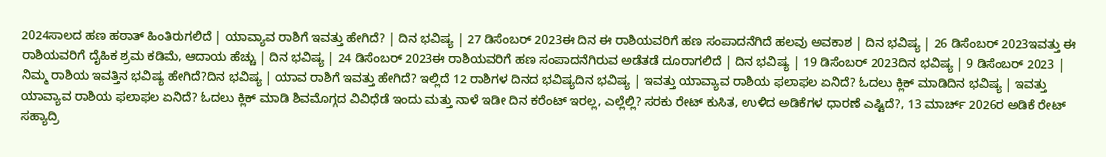2024ಸಾಲದ ಹಣ ಹಠಾತ್ ಹಿಂತಿರುಗಲಿದೆ | ಯಾವ್ಯಾವ ರಾಶಿಗೆ ಇವತ್ತು ಹೇಗಿದೆ? | ದಿನ ಭವಿಷ್ಯ | 27 ಡಿಸೆಂಬರ್ 2023ಈ ದಿನ ಈ ರಾಶಿಯವರಿಗೆ ಹಣ ಸಂಪಾದನೆಗಿದೆ ಹಲವು ಅವಕಾಶ | ದಿನ ಭವಿಷ್ಯ | 26 ಡಿಸೆಂಬರ್ 2023ಇವತ್ತು ಈ ರಾಶಿಯವರಿಗೆ ದೈಹಿಕ ಶ್ರಮ ಕಡಿಮೆ, ಆದಾಯ ಹೆಚ್ಚು | ದಿನ ಭವಿಷ್ಯ | 24 ಡಿಸೆಂಬರ್ 2023ಈ ರಾಶಿಯವರಿಗೆ ಹಣ ಸಂಪಾದನೆಗಿರುವ ಅಡೆತಡೆ ದೂರಾಗಲಿದೆ | ದಿನ ಭವಿಷ್ಯ | 19 ಡಿಸೆಂಬರ್ 2023ದಿನ ಭವಿಷ್ಯ | 9 ಡಿಸೆಂಬರ್ 2023 | ನಿಮ್ಮ ರಾಶಿಯ ಇವತ್ತಿನ ಭವಿಷ್ಯ ಹೇಗಿದೆ?ದಿನ ಭವಿಷ್ಯ | ಯಾವ ರಾಶಿಗೆ ಇವತ್ತು ಹೇಗಿದೆ? ಇಲ್ಲಿದೆ 12 ರಾಶಿಗಳ ದಿನದ ಭವಿಷ್ಯದಿನ ಭವಿಷ್ಯ | ಇವತ್ತು ಯಾವ್ಯಾವ ರಾಶಿಯ ಫಲಾಫಲ ಏನಿದೆ? ಓದಲು ಕ್ಲಿಕ್ ಮಾಡಿದಿನ ಭವಿಷ್ಯ | ಇವತ್ತು ಯಾವ್ಯಾವ ರಾಶಿಯ ಫಲಾಫಲ ಏನಿದೆ? ಓದಲು ಕ್ಲಿಕ್ ಮಾಡಿ ಶಿವಮೊಗ್ಗದ ವಿವಿಧೆಡೆ ಇಂದು ಮತ್ತು ನಾಳೆ ಇಡೀ ದಿನ ಕರೆಂಟ್ ಇರಲ್ಲ, ಎಲ್ಲೆಲ್ಲಿ? ಸರಕು ರೇಟ್ ಕುಸಿತ, ಉಳಿದ ಅಡಿಕೆಗಳ ಧಾರಣೆ ಎಷ್ಟಿದೆ?, 13 ಮಾರ್ಚ್ 2026ರ ಅಡಿಕೆ ರೇಟ್ ಸಹ್ಯಾದ್ರಿ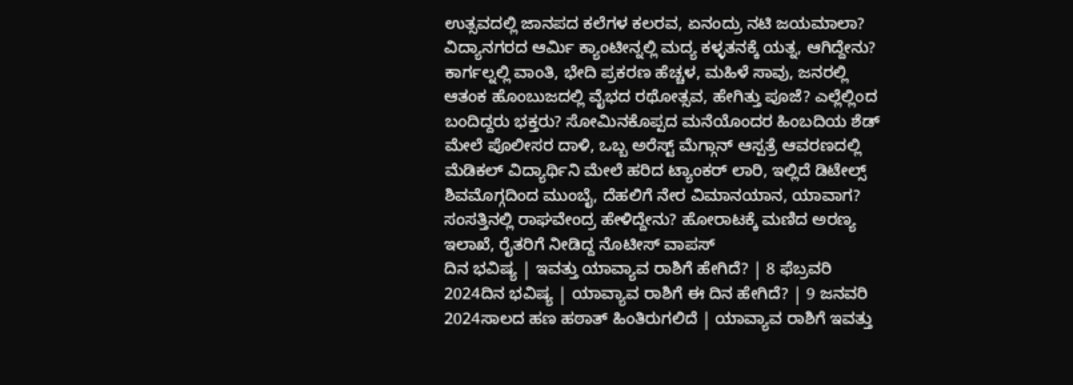ಉತ್ಸವದಲ್ಲಿ ಜಾನಪದ ಕಲೆಗಳ ಕಲರವ, ಏನಂದ್ರು ನಟಿ ಜಯಮಾಲಾ? ವಿದ್ಯಾನಗರದ ಆರ್ಮಿ ಕ್ಯಾಂಟೀನ್ನಲ್ಲಿ ಮದ್ಯ ಕಳ್ಳತನಕ್ಕೆ ಯತ್ನ, ಆಗಿದ್ದೇನು? ಕಾರ್ಗಲ್ನಲ್ಲಿ ವಾಂತಿ, ಭೇದಿ ಪ್ರಕರಣ ಹೆಚ್ಚಳ, ಮಹಿಳೆ ಸಾವು, ಜನರಲ್ಲಿ ಆತಂಕ ಹೊಂಬುಜದಲ್ಲಿ ವೈಭದ ರಥೋತ್ಸವ, ಹೇಗಿತ್ತು ಪೂಜೆ? ಎಲ್ಲೆಲ್ಲಿಂದ ಬಂದಿದ್ದರು ಭಕ್ತರು? ಸೋಮಿನಕೊಪ್ಪದ ಮನೆಯೊಂದರ ಹಿಂಬದಿಯ ಶೆಡ್ ಮೇಲೆ ಪೊಲೀಸರ ದಾಳಿ, ಒಬ್ಬ ಅರೆಸ್ಟ್ ಮೆಗ್ಗಾನ್ ಆಸ್ಪತ್ರೆ ಆವರಣದಲ್ಲಿ ಮೆಡಿಕಲ್ ವಿದ್ಯಾರ್ಥಿನಿ ಮೇಲೆ ಹರಿದ ಟ್ಯಾಂಕರ್ ಲಾರಿ, ಇಲ್ಲಿದೆ ಡಿಟೇಲ್ಸ್ ಶಿವಮೊಗ್ಗದಿಂದ ಮುಂಬೈ, ದೆಹಲಿಗೆ ನೇರ ವಿಮಾನಯಾನ, ಯಾವಾಗ? ಸಂಸತ್ತಿನಲ್ಲಿ ರಾಘವೇಂದ್ರ ಹೇಳಿದ್ದೇನು? ಹೋರಾಟಕ್ಕೆ ಮಣಿದ ಅರಣ್ಯ ಇಲಾಖೆ, ರೈತರಿಗೆ ನೀಡಿದ್ದ ನೊಟೀಸ್ ವಾಪಸ್
ದಿನ ಭವಿಷ್ಯ | ಇವತ್ತು ಯಾವ್ಯಾವ ರಾಶಿಗೆ ಹೇಗಿದೆ? | 8 ಫೆಬ್ರವರಿ 2024ದಿನ ಭವಿಷ್ಯ | ಯಾವ್ಯಾವ ರಾಶಿಗೆ ಈ ದಿನ ಹೇಗಿದೆ? | 9 ಜನವರಿ 2024ಸಾಲದ ಹಣ ಹಠಾತ್ ಹಿಂತಿರುಗಲಿದೆ | ಯಾವ್ಯಾವ ರಾಶಿಗೆ ಇವತ್ತು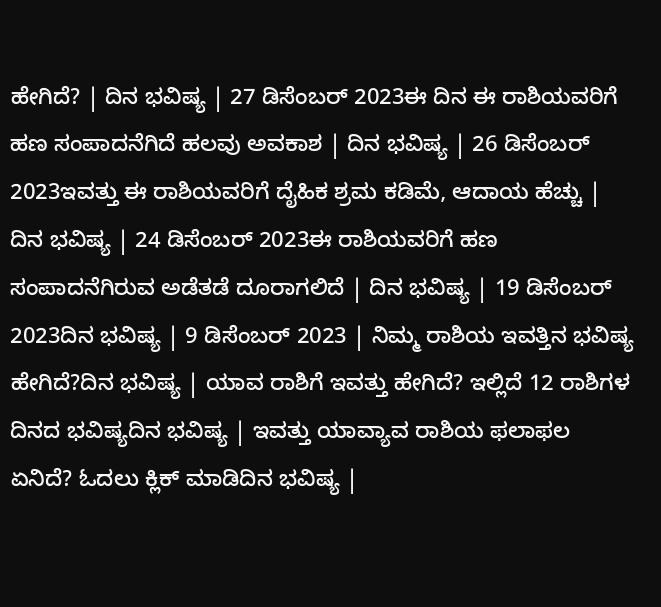ಹೇಗಿದೆ? | ದಿನ ಭವಿಷ್ಯ | 27 ಡಿಸೆಂಬರ್ 2023ಈ ದಿನ ಈ ರಾಶಿಯವರಿಗೆ ಹಣ ಸಂಪಾದನೆಗಿದೆ ಹಲವು ಅವಕಾಶ | ದಿನ ಭವಿಷ್ಯ | 26 ಡಿಸೆಂಬರ್ 2023ಇವತ್ತು ಈ ರಾಶಿಯವರಿಗೆ ದೈಹಿಕ ಶ್ರಮ ಕಡಿಮೆ, ಆದಾಯ ಹೆಚ್ಚು | ದಿನ ಭವಿಷ್ಯ | 24 ಡಿಸೆಂಬರ್ 2023ಈ ರಾಶಿಯವರಿಗೆ ಹಣ ಸಂಪಾದನೆಗಿರುವ ಅಡೆತಡೆ ದೂರಾಗಲಿದೆ | ದಿನ ಭವಿಷ್ಯ | 19 ಡಿಸೆಂಬರ್ 2023ದಿನ ಭವಿಷ್ಯ | 9 ಡಿಸೆಂಬರ್ 2023 | ನಿಮ್ಮ ರಾಶಿಯ ಇವತ್ತಿನ ಭವಿಷ್ಯ ಹೇಗಿದೆ?ದಿನ ಭವಿಷ್ಯ | ಯಾವ ರಾಶಿಗೆ ಇವತ್ತು ಹೇಗಿದೆ? ಇಲ್ಲಿದೆ 12 ರಾಶಿಗಳ ದಿನದ ಭವಿಷ್ಯದಿನ ಭವಿಷ್ಯ | ಇವತ್ತು ಯಾವ್ಯಾವ ರಾಶಿಯ ಫಲಾಫಲ ಏನಿದೆ? ಓದಲು ಕ್ಲಿಕ್ ಮಾಡಿದಿನ ಭವಿಷ್ಯ |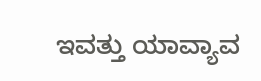ಇವತ್ತು ಯಾವ್ಯಾವ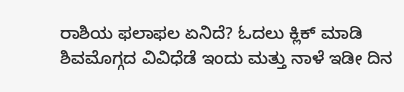ರಾಶಿಯ ಫಲಾಫಲ ಏನಿದೆ? ಓದಲು ಕ್ಲಿಕ್ ಮಾಡಿ ಶಿವಮೊಗ್ಗದ ವಿವಿಧೆಡೆ ಇಂದು ಮತ್ತು ನಾಳೆ ಇಡೀ ದಿನ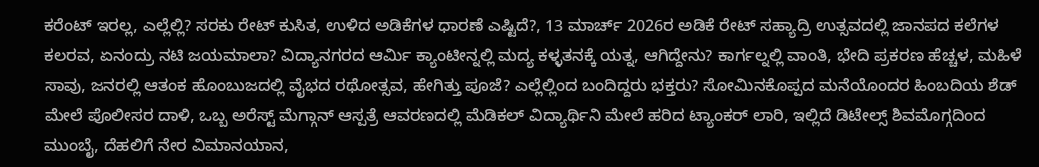ಕರೆಂಟ್ ಇರಲ್ಲ, ಎಲ್ಲೆಲ್ಲಿ? ಸರಕು ರೇಟ್ ಕುಸಿತ, ಉಳಿದ ಅಡಿಕೆಗಳ ಧಾರಣೆ ಎಷ್ಟಿದೆ?, 13 ಮಾರ್ಚ್ 2026ರ ಅಡಿಕೆ ರೇಟ್ ಸಹ್ಯಾದ್ರಿ ಉತ್ಸವದಲ್ಲಿ ಜಾನಪದ ಕಲೆಗಳ ಕಲರವ, ಏನಂದ್ರು ನಟಿ ಜಯಮಾಲಾ? ವಿದ್ಯಾನಗರದ ಆರ್ಮಿ ಕ್ಯಾಂಟೀನ್ನಲ್ಲಿ ಮದ್ಯ ಕಳ್ಳತನಕ್ಕೆ ಯತ್ನ, ಆಗಿದ್ದೇನು? ಕಾರ್ಗಲ್ನಲ್ಲಿ ವಾಂತಿ, ಭೇದಿ ಪ್ರಕರಣ ಹೆಚ್ಚಳ, ಮಹಿಳೆ ಸಾವು, ಜನರಲ್ಲಿ ಆತಂಕ ಹೊಂಬುಜದಲ್ಲಿ ವೈಭದ ರಥೋತ್ಸವ, ಹೇಗಿತ್ತು ಪೂಜೆ? ಎಲ್ಲೆಲ್ಲಿಂದ ಬಂದಿದ್ದರು ಭಕ್ತರು? ಸೋಮಿನಕೊಪ್ಪದ ಮನೆಯೊಂದರ ಹಿಂಬದಿಯ ಶೆಡ್ ಮೇಲೆ ಪೊಲೀಸರ ದಾಳಿ, ಒಬ್ಬ ಅರೆಸ್ಟ್ ಮೆಗ್ಗಾನ್ ಆಸ್ಪತ್ರೆ ಆವರಣದಲ್ಲಿ ಮೆಡಿಕಲ್ ವಿದ್ಯಾರ್ಥಿನಿ ಮೇಲೆ ಹರಿದ ಟ್ಯಾಂಕರ್ ಲಾರಿ, ಇಲ್ಲಿದೆ ಡಿಟೇಲ್ಸ್ ಶಿವಮೊಗ್ಗದಿಂದ ಮುಂಬೈ, ದೆಹಲಿಗೆ ನೇರ ವಿಮಾನಯಾನ,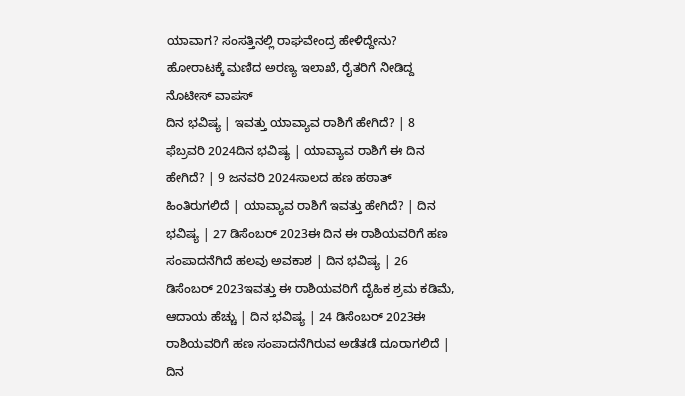ಯಾವಾಗ? ಸಂಸತ್ತಿನಲ್ಲಿ ರಾಘವೇಂದ್ರ ಹೇಳಿದ್ದೇನು? ಹೋರಾಟಕ್ಕೆ ಮಣಿದ ಅರಣ್ಯ ಇಲಾಖೆ, ರೈತರಿಗೆ ನೀಡಿದ್ದ ನೊಟೀಸ್ ವಾಪಸ್
ದಿನ ಭವಿಷ್ಯ | ಇವತ್ತು ಯಾವ್ಯಾವ ರಾಶಿಗೆ ಹೇಗಿದೆ? | 8 ಫೆಬ್ರವರಿ 2024ದಿನ ಭವಿಷ್ಯ | ಯಾವ್ಯಾವ ರಾಶಿಗೆ ಈ ದಿನ ಹೇಗಿದೆ? | 9 ಜನವರಿ 2024ಸಾಲದ ಹಣ ಹಠಾತ್ ಹಿಂತಿರುಗಲಿದೆ | ಯಾವ್ಯಾವ ರಾಶಿಗೆ ಇವತ್ತು ಹೇಗಿದೆ? | ದಿನ ಭವಿಷ್ಯ | 27 ಡಿಸೆಂಬರ್ 2023ಈ ದಿನ ಈ ರಾಶಿಯವರಿಗೆ ಹಣ ಸಂಪಾದನೆಗಿದೆ ಹಲವು ಅವಕಾಶ | ದಿನ ಭವಿಷ್ಯ | 26 ಡಿಸೆಂಬರ್ 2023ಇವತ್ತು ಈ ರಾಶಿಯವರಿಗೆ ದೈಹಿಕ ಶ್ರಮ ಕಡಿಮೆ, ಆದಾಯ ಹೆಚ್ಚು | ದಿನ ಭವಿಷ್ಯ | 24 ಡಿಸೆಂಬರ್ 2023ಈ ರಾಶಿಯವರಿಗೆ ಹಣ ಸಂಪಾದನೆಗಿರುವ ಅಡೆತಡೆ ದೂರಾಗಲಿದೆ | ದಿನ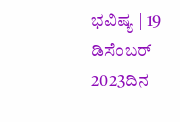ಭವಿಷ್ಯ | 19 ಡಿಸೆಂಬರ್ 2023ದಿನ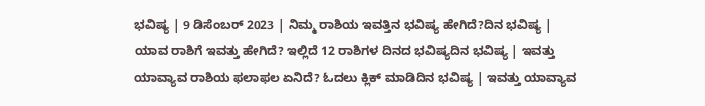ಭವಿಷ್ಯ | 9 ಡಿಸೆಂಬರ್ 2023 | ನಿಮ್ಮ ರಾಶಿಯ ಇವತ್ತಿನ ಭವಿಷ್ಯ ಹೇಗಿದೆ?ದಿನ ಭವಿಷ್ಯ | ಯಾವ ರಾಶಿಗೆ ಇವತ್ತು ಹೇಗಿದೆ? ಇಲ್ಲಿದೆ 12 ರಾಶಿಗಳ ದಿನದ ಭವಿಷ್ಯದಿನ ಭವಿಷ್ಯ | ಇವತ್ತು ಯಾವ್ಯಾವ ರಾಶಿಯ ಫಲಾಫಲ ಏನಿದೆ? ಓದಲು ಕ್ಲಿಕ್ ಮಾಡಿದಿನ ಭವಿಷ್ಯ | ಇವತ್ತು ಯಾವ್ಯಾವ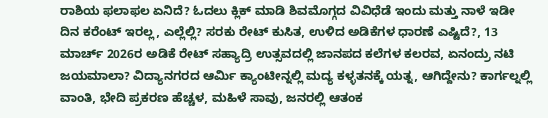ರಾಶಿಯ ಫಲಾಫಲ ಏನಿದೆ? ಓದಲು ಕ್ಲಿಕ್ ಮಾಡಿ ಶಿವಮೊಗ್ಗದ ವಿವಿಧೆಡೆ ಇಂದು ಮತ್ತು ನಾಳೆ ಇಡೀ ದಿನ ಕರೆಂಟ್ ಇರಲ್ಲ, ಎಲ್ಲೆಲ್ಲಿ? ಸರಕು ರೇಟ್ ಕುಸಿತ, ಉಳಿದ ಅಡಿಕೆಗಳ ಧಾರಣೆ ಎಷ್ಟಿದೆ?, 13 ಮಾರ್ಚ್ 2026ರ ಅಡಿಕೆ ರೇಟ್ ಸಹ್ಯಾದ್ರಿ ಉತ್ಸವದಲ್ಲಿ ಜಾನಪದ ಕಲೆಗಳ ಕಲರವ, ಏನಂದ್ರು ನಟಿ ಜಯಮಾಲಾ? ವಿದ್ಯಾನಗರದ ಆರ್ಮಿ ಕ್ಯಾಂಟೀನ್ನಲ್ಲಿ ಮದ್ಯ ಕಳ್ಳತನಕ್ಕೆ ಯತ್ನ, ಆಗಿದ್ದೇನು? ಕಾರ್ಗಲ್ನಲ್ಲಿ ವಾಂತಿ, ಭೇದಿ ಪ್ರಕರಣ ಹೆಚ್ಚಳ, ಮಹಿಳೆ ಸಾವು, ಜನರಲ್ಲಿ ಆತಂಕ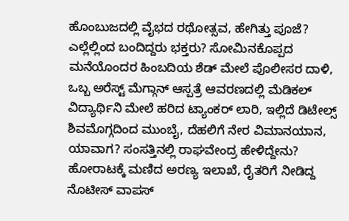ಹೊಂಬುಜದಲ್ಲಿ ವೈಭದ ರಥೋತ್ಸವ, ಹೇಗಿತ್ತು ಪೂಜೆ? ಎಲ್ಲೆಲ್ಲಿಂದ ಬಂದಿದ್ದರು ಭಕ್ತರು? ಸೋಮಿನಕೊಪ್ಪದ ಮನೆಯೊಂದರ ಹಿಂಬದಿಯ ಶೆಡ್ ಮೇಲೆ ಪೊಲೀಸರ ದಾಳಿ, ಒಬ್ಬ ಅರೆಸ್ಟ್ ಮೆಗ್ಗಾನ್ ಆಸ್ಪತ್ರೆ ಆವರಣದಲ್ಲಿ ಮೆಡಿಕಲ್ ವಿದ್ಯಾರ್ಥಿನಿ ಮೇಲೆ ಹರಿದ ಟ್ಯಾಂಕರ್ ಲಾರಿ, ಇಲ್ಲಿದೆ ಡಿಟೇಲ್ಸ್ ಶಿವಮೊಗ್ಗದಿಂದ ಮುಂಬೈ, ದೆಹಲಿಗೆ ನೇರ ವಿಮಾನಯಾನ, ಯಾವಾಗ? ಸಂಸತ್ತಿನಲ್ಲಿ ರಾಘವೇಂದ್ರ ಹೇಳಿದ್ದೇನು? ಹೋರಾಟಕ್ಕೆ ಮಣಿದ ಅರಣ್ಯ ಇಲಾಖೆ, ರೈತರಿಗೆ ನೀಡಿದ್ದ ನೊಟೀಸ್ ವಾಪಸ್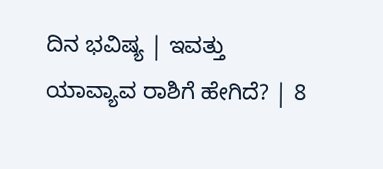ದಿನ ಭವಿಷ್ಯ | ಇವತ್ತು ಯಾವ್ಯಾವ ರಾಶಿಗೆ ಹೇಗಿದೆ? | 8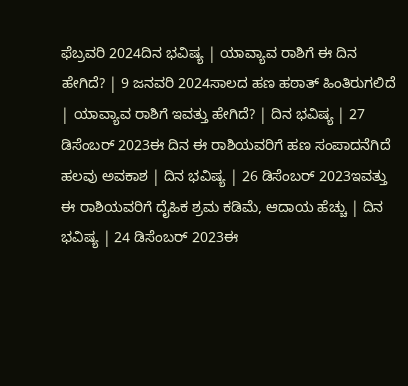ಫೆಬ್ರವರಿ 2024ದಿನ ಭವಿಷ್ಯ | ಯಾವ್ಯಾವ ರಾಶಿಗೆ ಈ ದಿನ ಹೇಗಿದೆ? | 9 ಜನವರಿ 2024ಸಾಲದ ಹಣ ಹಠಾತ್ ಹಿಂತಿರುಗಲಿದೆ | ಯಾವ್ಯಾವ ರಾಶಿಗೆ ಇವತ್ತು ಹೇಗಿದೆ? | ದಿನ ಭವಿಷ್ಯ | 27 ಡಿಸೆಂಬರ್ 2023ಈ ದಿನ ಈ ರಾಶಿಯವರಿಗೆ ಹಣ ಸಂಪಾದನೆಗಿದೆ ಹಲವು ಅವಕಾಶ | ದಿನ ಭವಿಷ್ಯ | 26 ಡಿಸೆಂಬರ್ 2023ಇವತ್ತು ಈ ರಾಶಿಯವರಿಗೆ ದೈಹಿಕ ಶ್ರಮ ಕಡಿಮೆ, ಆದಾಯ ಹೆಚ್ಚು | ದಿನ ಭವಿಷ್ಯ | 24 ಡಿಸೆಂಬರ್ 2023ಈ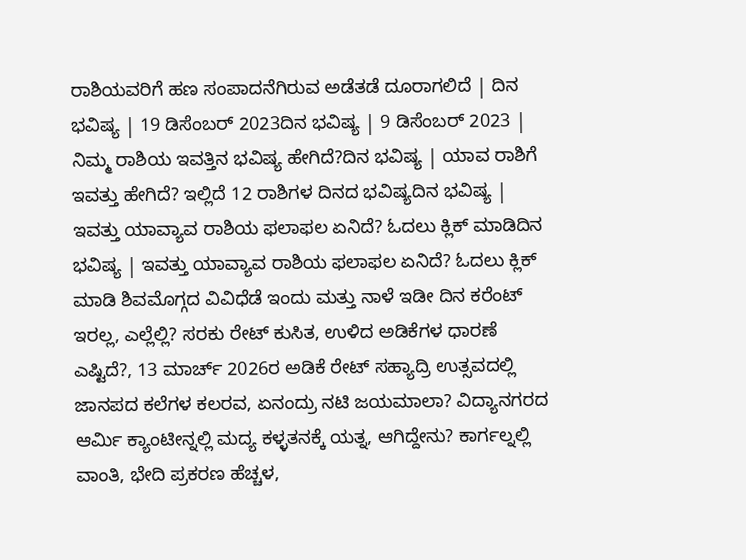ರಾಶಿಯವರಿಗೆ ಹಣ ಸಂಪಾದನೆಗಿರುವ ಅಡೆತಡೆ ದೂರಾಗಲಿದೆ | ದಿನ ಭವಿಷ್ಯ | 19 ಡಿಸೆಂಬರ್ 2023ದಿನ ಭವಿಷ್ಯ | 9 ಡಿಸೆಂಬರ್ 2023 | ನಿಮ್ಮ ರಾಶಿಯ ಇವತ್ತಿನ ಭವಿಷ್ಯ ಹೇಗಿದೆ?ದಿನ ಭವಿಷ್ಯ | ಯಾವ ರಾಶಿಗೆ ಇವತ್ತು ಹೇಗಿದೆ? ಇಲ್ಲಿದೆ 12 ರಾಶಿಗಳ ದಿನದ ಭವಿಷ್ಯದಿನ ಭವಿಷ್ಯ | ಇವತ್ತು ಯಾವ್ಯಾವ ರಾಶಿಯ ಫಲಾಫಲ ಏನಿದೆ? ಓದಲು ಕ್ಲಿಕ್ ಮಾಡಿದಿನ ಭವಿಷ್ಯ | ಇವತ್ತು ಯಾವ್ಯಾವ ರಾಶಿಯ ಫಲಾಫಲ ಏನಿದೆ? ಓದಲು ಕ್ಲಿಕ್ ಮಾಡಿ ಶಿವಮೊಗ್ಗದ ವಿವಿಧೆಡೆ ಇಂದು ಮತ್ತು ನಾಳೆ ಇಡೀ ದಿನ ಕರೆಂಟ್ ಇರಲ್ಲ, ಎಲ್ಲೆಲ್ಲಿ? ಸರಕು ರೇಟ್ ಕುಸಿತ, ಉಳಿದ ಅಡಿಕೆಗಳ ಧಾರಣೆ ಎಷ್ಟಿದೆ?, 13 ಮಾರ್ಚ್ 2026ರ ಅಡಿಕೆ ರೇಟ್ ಸಹ್ಯಾದ್ರಿ ಉತ್ಸವದಲ್ಲಿ ಜಾನಪದ ಕಲೆಗಳ ಕಲರವ, ಏನಂದ್ರು ನಟಿ ಜಯಮಾಲಾ? ವಿದ್ಯಾನಗರದ ಆರ್ಮಿ ಕ್ಯಾಂಟೀನ್ನಲ್ಲಿ ಮದ್ಯ ಕಳ್ಳತನಕ್ಕೆ ಯತ್ನ, ಆಗಿದ್ದೇನು? ಕಾರ್ಗಲ್ನಲ್ಲಿ ವಾಂತಿ, ಭೇದಿ ಪ್ರಕರಣ ಹೆಚ್ಚಳ,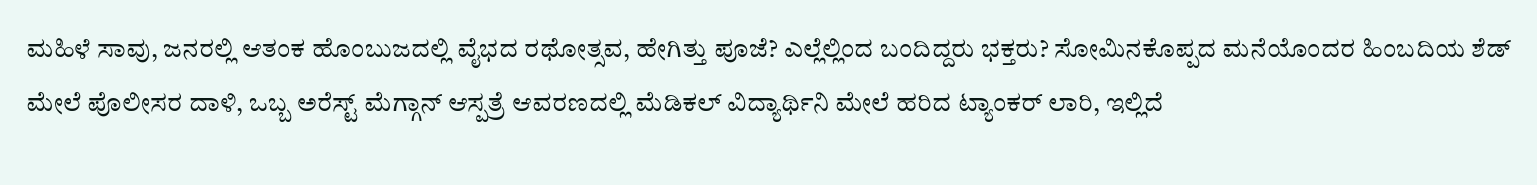ಮಹಿಳೆ ಸಾವು, ಜನರಲ್ಲಿ ಆತಂಕ ಹೊಂಬುಜದಲ್ಲಿ ವೈಭದ ರಥೋತ್ಸವ, ಹೇಗಿತ್ತು ಪೂಜೆ? ಎಲ್ಲೆಲ್ಲಿಂದ ಬಂದಿದ್ದರು ಭಕ್ತರು? ಸೋಮಿನಕೊಪ್ಪದ ಮನೆಯೊಂದರ ಹಿಂಬದಿಯ ಶೆಡ್ ಮೇಲೆ ಪೊಲೀಸರ ದಾಳಿ, ಒಬ್ಬ ಅರೆಸ್ಟ್ ಮೆಗ್ಗಾನ್ ಆಸ್ಪತ್ರೆ ಆವರಣದಲ್ಲಿ ಮೆಡಿಕಲ್ ವಿದ್ಯಾರ್ಥಿನಿ ಮೇಲೆ ಹರಿದ ಟ್ಯಾಂಕರ್ ಲಾರಿ, ಇಲ್ಲಿದೆ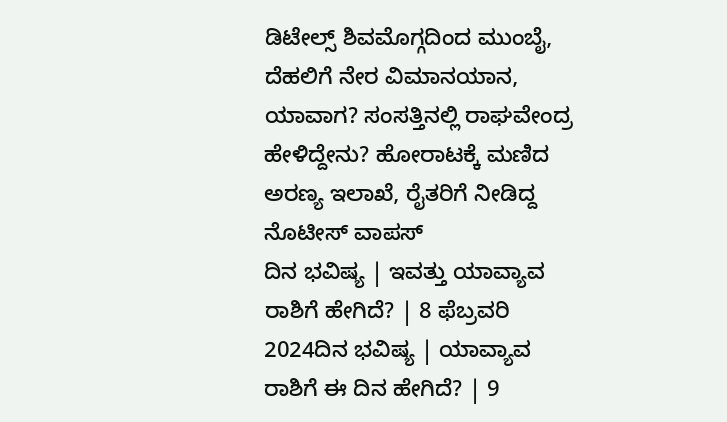ಡಿಟೇಲ್ಸ್ ಶಿವಮೊಗ್ಗದಿಂದ ಮುಂಬೈ, ದೆಹಲಿಗೆ ನೇರ ವಿಮಾನಯಾನ, ಯಾವಾಗ? ಸಂಸತ್ತಿನಲ್ಲಿ ರಾಘವೇಂದ್ರ ಹೇಳಿದ್ದೇನು? ಹೋರಾಟಕ್ಕೆ ಮಣಿದ ಅರಣ್ಯ ಇಲಾಖೆ, ರೈತರಿಗೆ ನೀಡಿದ್ದ ನೊಟೀಸ್ ವಾಪಸ್
ದಿನ ಭವಿಷ್ಯ | ಇವತ್ತು ಯಾವ್ಯಾವ ರಾಶಿಗೆ ಹೇಗಿದೆ? | 8 ಫೆಬ್ರವರಿ 2024ದಿನ ಭವಿಷ್ಯ | ಯಾವ್ಯಾವ ರಾಶಿಗೆ ಈ ದಿನ ಹೇಗಿದೆ? | 9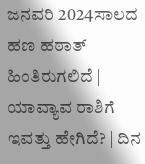ಜನವರಿ 2024ಸಾಲದ ಹಣ ಹಠಾತ್ ಹಿಂತಿರುಗಲಿದೆ | ಯಾವ್ಯಾವ ರಾಶಿಗೆ ಇವತ್ತು ಹೇಗಿದೆ? | ದಿನ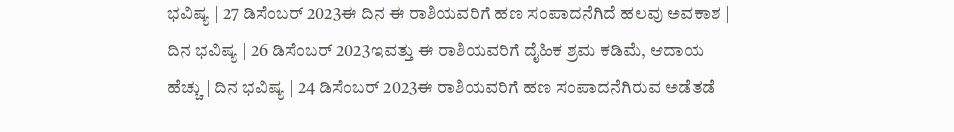ಭವಿಷ್ಯ | 27 ಡಿಸೆಂಬರ್ 2023ಈ ದಿನ ಈ ರಾಶಿಯವರಿಗೆ ಹಣ ಸಂಪಾದನೆಗಿದೆ ಹಲವು ಅವಕಾಶ | ದಿನ ಭವಿಷ್ಯ | 26 ಡಿಸೆಂಬರ್ 2023ಇವತ್ತು ಈ ರಾಶಿಯವರಿಗೆ ದೈಹಿಕ ಶ್ರಮ ಕಡಿಮೆ, ಆದಾಯ ಹೆಚ್ಚು | ದಿನ ಭವಿಷ್ಯ | 24 ಡಿಸೆಂಬರ್ 2023ಈ ರಾಶಿಯವರಿಗೆ ಹಣ ಸಂಪಾದನೆಗಿರುವ ಅಡೆತಡೆ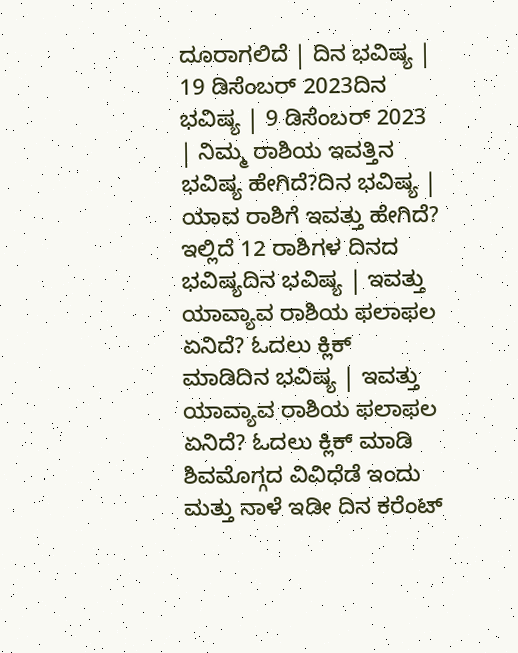ದೂರಾಗಲಿದೆ | ದಿನ ಭವಿಷ್ಯ | 19 ಡಿಸೆಂಬರ್ 2023ದಿನ ಭವಿಷ್ಯ | 9 ಡಿಸೆಂಬರ್ 2023 | ನಿಮ್ಮ ರಾಶಿಯ ಇವತ್ತಿನ ಭವಿಷ್ಯ ಹೇಗಿದೆ?ದಿನ ಭವಿಷ್ಯ | ಯಾವ ರಾಶಿಗೆ ಇವತ್ತು ಹೇಗಿದೆ? ಇಲ್ಲಿದೆ 12 ರಾಶಿಗಳ ದಿನದ ಭವಿಷ್ಯದಿನ ಭವಿಷ್ಯ | ಇವತ್ತು ಯಾವ್ಯಾವ ರಾಶಿಯ ಫಲಾಫಲ ಏನಿದೆ? ಓದಲು ಕ್ಲಿಕ್ ಮಾಡಿದಿನ ಭವಿಷ್ಯ | ಇವತ್ತು ಯಾವ್ಯಾವ ರಾಶಿಯ ಫಲಾಫಲ ಏನಿದೆ? ಓದಲು ಕ್ಲಿಕ್ ಮಾಡಿ ಶಿವಮೊಗ್ಗದ ವಿವಿಧೆಡೆ ಇಂದು ಮತ್ತು ನಾಳೆ ಇಡೀ ದಿನ ಕರೆಂಟ್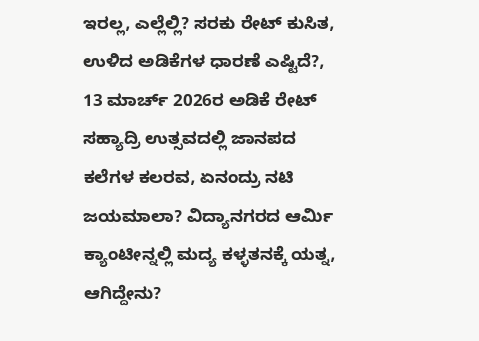ಇರಲ್ಲ, ಎಲ್ಲೆಲ್ಲಿ? ಸರಕು ರೇಟ್ ಕುಸಿತ, ಉಳಿದ ಅಡಿಕೆಗಳ ಧಾರಣೆ ಎಷ್ಟಿದೆ?, 13 ಮಾರ್ಚ್ 2026ರ ಅಡಿಕೆ ರೇಟ್ ಸಹ್ಯಾದ್ರಿ ಉತ್ಸವದಲ್ಲಿ ಜಾನಪದ ಕಲೆಗಳ ಕಲರವ, ಏನಂದ್ರು ನಟಿ ಜಯಮಾಲಾ? ವಿದ್ಯಾನಗರದ ಆರ್ಮಿ ಕ್ಯಾಂಟೀನ್ನಲ್ಲಿ ಮದ್ಯ ಕಳ್ಳತನಕ್ಕೆ ಯತ್ನ, ಆಗಿದ್ದೇನು?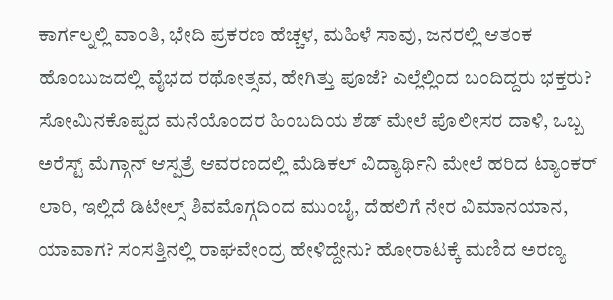ಕಾರ್ಗಲ್ನಲ್ಲಿ ವಾಂತಿ, ಭೇದಿ ಪ್ರಕರಣ ಹೆಚ್ಚಳ, ಮಹಿಳೆ ಸಾವು, ಜನರಲ್ಲಿ ಆತಂಕ ಹೊಂಬುಜದಲ್ಲಿ ವೈಭದ ರಥೋತ್ಸವ, ಹೇಗಿತ್ತು ಪೂಜೆ? ಎಲ್ಲೆಲ್ಲಿಂದ ಬಂದಿದ್ದರು ಭಕ್ತರು? ಸೋಮಿನಕೊಪ್ಪದ ಮನೆಯೊಂದರ ಹಿಂಬದಿಯ ಶೆಡ್ ಮೇಲೆ ಪೊಲೀಸರ ದಾಳಿ, ಒಬ್ಬ ಅರೆಸ್ಟ್ ಮೆಗ್ಗಾನ್ ಆಸ್ಪತ್ರೆ ಆವರಣದಲ್ಲಿ ಮೆಡಿಕಲ್ ವಿದ್ಯಾರ್ಥಿನಿ ಮೇಲೆ ಹರಿದ ಟ್ಯಾಂಕರ್ ಲಾರಿ, ಇಲ್ಲಿದೆ ಡಿಟೇಲ್ಸ್ ಶಿವಮೊಗ್ಗದಿಂದ ಮುಂಬೈ, ದೆಹಲಿಗೆ ನೇರ ವಿಮಾನಯಾನ, ಯಾವಾಗ? ಸಂಸತ್ತಿನಲ್ಲಿ ರಾಘವೇಂದ್ರ ಹೇಳಿದ್ದೇನು? ಹೋರಾಟಕ್ಕೆ ಮಣಿದ ಅರಣ್ಯ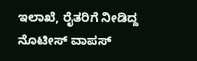ಇಲಾಖೆ, ರೈತರಿಗೆ ನೀಡಿದ್ದ ನೊಟೀಸ್ ವಾಪಸ್